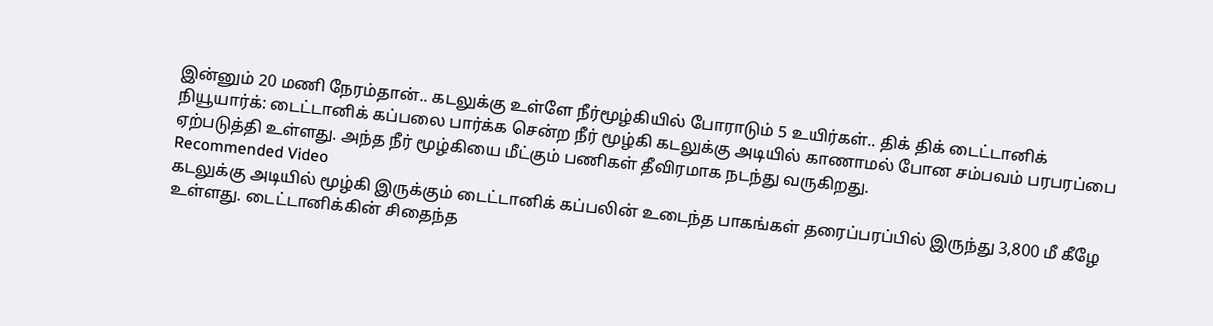இன்னும் 20 மணி நேரம்தான்.. கடலுக்கு உள்ளே நீர்மூழ்கியில் போராடும் 5 உயிர்கள்.. திக் திக் டைட்டானிக்
நியூயார்க்: டைட்டானிக் கப்பலை பார்க்க சென்ற நீர் மூழ்கி கடலுக்கு அடியில் காணாமல் போன சம்பவம் பரபரப்பை ஏற்படுத்தி உள்ளது. அந்த நீர் மூழ்கியை மீட்கும் பணிகள் தீவிரமாக நடந்து வருகிறது.
Recommended Video
கடலுக்கு அடியில் மூழ்கி இருக்கும் டைட்டானிக் கப்பலின் உடைந்த பாகங்கள் தரைப்பரப்பில் இருந்து 3,800 மீ கீழே உள்ளது. டைட்டானிக்கின் சிதைந்த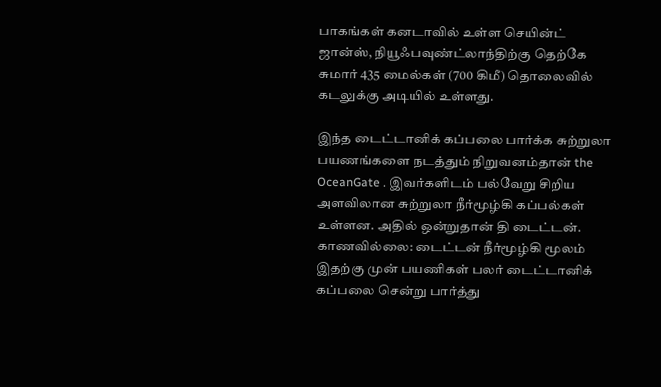பாகங்கள் கனடாவில் உள்ள செயின்ட் ஜான்ஸ், நியூஃபவுண்ட்லாந்திற்கு தெற்கே சுமார் 435 மைல்கள் (700 கிமீ) தொலைவில் கடலுக்கு அடியில் உள்ளது.

இந்த டைட்டானிக் கப்பலை பார்க்க சுற்றுலா பயணங்களை நடத்தும் நிறுவனம்தான் the OceanGate . இவர்களிடம் பல்வேறு சிறிய அளவிலான சுற்றுலா நீர்மூழ்கி கப்பல்கள் உள்ளன. அதில் ஒன்றுதான் தி டைட்டன்.
காணவில்லை: டைட்டன் நீர்மூழ்கி மூலம் இதற்கு முன் பயணிகள் பலர் டைட்டானிக் கப்பலை சென்று பார்த்து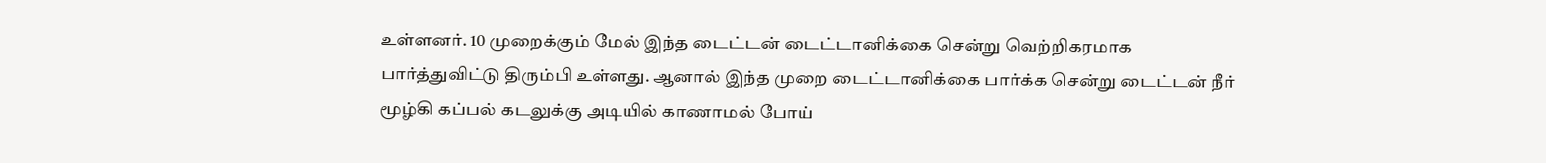உள்ளனர். 10 முறைக்கும் மேல் இந்த டைட்டன் டைட்டானிக்கை சென்று வெற்றிகரமாக பார்த்துவிட்டு திரும்பி உள்ளது. ஆனால் இந்த முறை டைட்டானிக்கை பார்க்க சென்று டைட்டன் நீர் மூழ்கி கப்பல் கடலுக்கு அடியில் காணாமல் போய்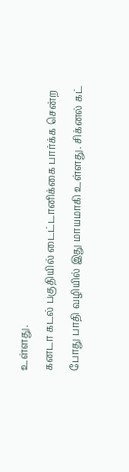உள்ளது.
கனடா கடல் பகுதியில் டைட்டானிக்கை பார்க்க சென்ற போது பாதி வழியில் இது மாயமாகி உள்ளது. சிக்னல் கட்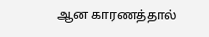ஆன காரணத்தால்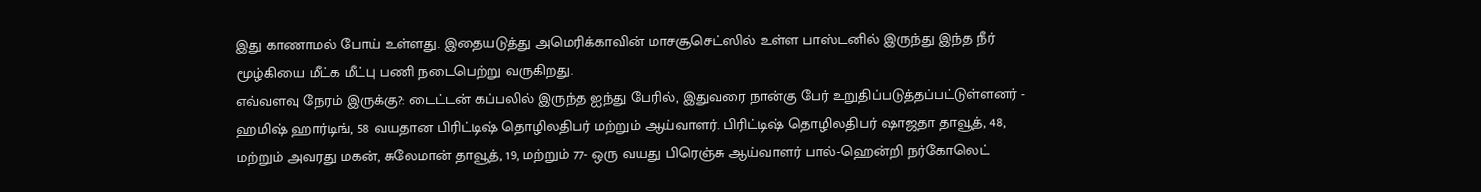இது காணாமல் போய் உள்ளது. இதையடுத்து அமெரிக்காவின் மாசசூசெட்ஸில் உள்ள பாஸ்டனில் இருந்து இந்த நீர் மூழ்கியை மீட்க மீட்பு பணி நடைபெற்று வருகிறது.
எவ்வளவு நேரம் இருக்கு?: டைட்டன் கப்பலில் இருந்த ஐந்து பேரில், இதுவரை நான்கு பேர் உறுதிப்படுத்தப்பட்டுள்ளனர் - ஹமிஷ் ஹார்டிங், 58 வயதான பிரிட்டிஷ் தொழிலதிபர் மற்றும் ஆய்வாளர். பிரிட்டிஷ் தொழிலதிபர் ஷாஜதா தாவூத், 48, மற்றும் அவரது மகன், சுலேமான் தாவூத், 19, மற்றும் 77- ஒரு வயது பிரெஞ்சு ஆய்வாளர் பால்-ஹென்றி நர்கோலெட்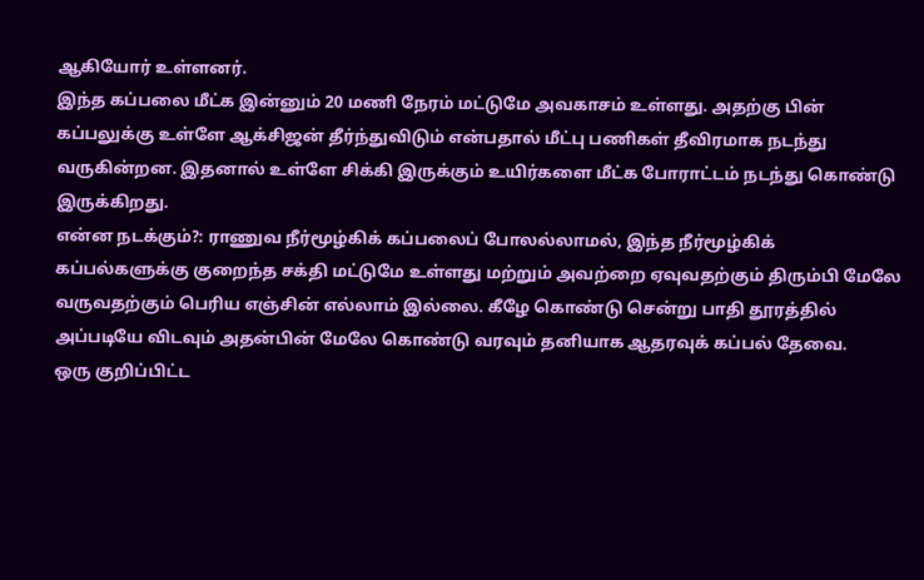ஆகியோர் உள்ளனர்.
இந்த கப்பலை மீட்க இன்னும் 20 மணி நேரம் மட்டுமே அவகாசம் உள்ளது. அதற்கு பின் கப்பலுக்கு உள்ளே ஆக்சிஜன் தீர்ந்துவிடும் என்பதால் மீட்பு பணிகள் தீவிரமாக நடந்து வருகின்றன. இதனால் உள்ளே சிக்கி இருக்கும் உயிர்களை மீட்க போராட்டம் நடந்து கொண்டு இருக்கிறது.
என்ன நடக்கும்?: ராணுவ நீர்மூழ்கிக் கப்பலைப் போலல்லாமல், இந்த நீர்மூழ்கிக் கப்பல்களுக்கு குறைந்த சக்தி மட்டுமே உள்ளது மற்றும் அவற்றை ஏவுவதற்கும் திரும்பி மேலே வருவதற்கும் பெரிய எஞ்சின் எல்லாம் இல்லை. கீழே கொண்டு சென்று பாதி தூரத்தில் அப்படியே விடவும் அதன்பின் மேலே கொண்டு வரவும் தனியாக ஆதரவுக் கப்பல் தேவை.
ஒரு குறிப்பிட்ட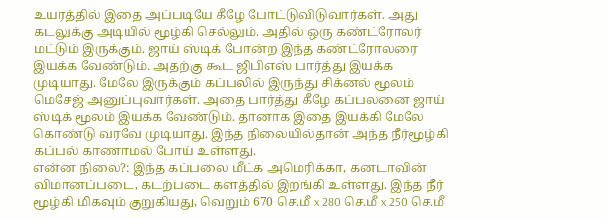உயரத்தில் இதை அப்படியே கீழே போட்டுவிடுவார்கள். அது கடலுக்கு அடியில் மூழ்கி செல்லும். அதில் ஒரு கண்ட்ரோலர் மட்டும் இருக்கும். ஜாய் ஸ்டிக் போன்ற இந்த கண்ட்ரோலரை இயக்க வேண்டும். அதற்கு கூட ஜிபிஎஸ் பார்த்து இயக்க முடியாது. மேலே இருக்கும் கப்பலில் இருந்து சிக்னல் மூலம் மெசேஜ் அனுப்புவார்கள். அதை பார்த்து கீழே கப்பலனை ஜாய் ஸ்டிக் மூலம் இயக்க வேண்டும். தானாக இதை இயக்கி மேலே கொண்டு வரவே முடியாது. இந்த நிலையில்தான் அந்த நீர்மூழ்கி கப்பல் காணாமல் போய் உள்ளது.
என்ன நிலை?: இந்த கப்பலை மீட்க அமெரிக்கா, கனடாவின் விமானப்படை, கடற்படை களத்தில் இறங்கி உள்ளது. இந்த நீர் மூழ்கி மிகவும் குறுகியது, வெறும் 670 செ.மீ x 280 செ.மீ x 250 செ.மீ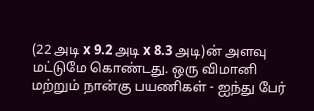(22 அடி x 9.2 அடி x 8.3 அடி)ன் அளவு மட்டுமே கொண்டது. ஒரு விமானி மற்றும் நான்கு பயணிகள் - ஐந்து பேர்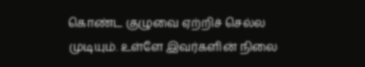கொண்ட குழுவை ஏற்றிச் செல்ல முடியும். உள்ளே இவர்களின் நிலை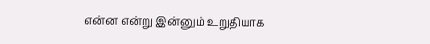என்ன என்று இன்னும் உறுதியாக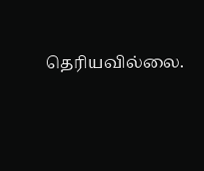தெரியவில்லை.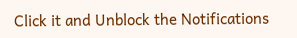Click it and Unblock the Notifications